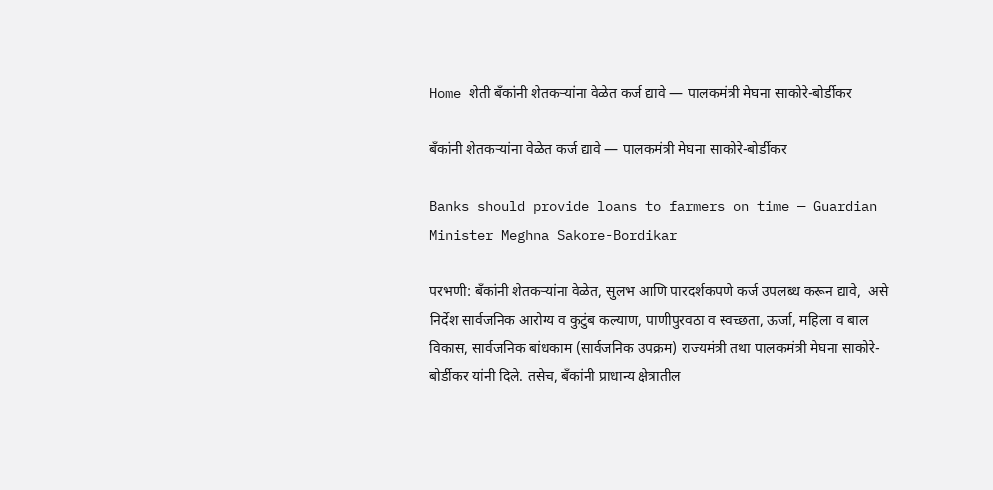Home शेती बॅंकांनी शेतकऱ्यांना वेळेत कर्ज द्यावे — पालकमंत्री मेघना साकोरे-बोर्डीकर

बॅंकांनी शेतकऱ्यांना वेळेत कर्ज द्यावे — पालकमंत्री मेघना साकोरे-बोर्डीकर

Banks should provide loans to farmers on time — Guardian Minister Meghna Sakore-Bordikar

परभणी: बँकांनी शेतकऱ्यांना वेळेत, सुलभ आणि पारदर्शकपणे कर्ज उपलब्ध करून द्यावे,  असे निर्देश सार्वजनिक आरोग्य व कुटुंब कल्याण, पाणीपुरवठा व स्वच्छता, ऊर्जा, महिला व बाल विकास, सार्वजनिक बांधकाम (सार्वजनिक उपक्रम) राज्यमंत्री तथा पालकमंत्री मेघना साकोरे-बोर्डीकर यांनी दिले. तसेच, बँकांनी प्राधान्य क्षेत्रातील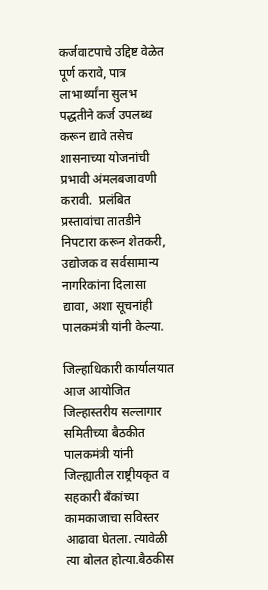कर्जवाटपाचे उद्दिष्ट वेळेत पूर्ण करावे, पात्र लाभार्थ्यांना सुलभ पद्धतीने कर्ज उपलब्ध करून द्यावे तसेच शासनाच्या योजनांची प्रभावी अंमलबजावणी करावी.  प्रलंबित प्रस्तावांचा तातडीने निपटारा करून शेतकरी, उद्योजक व सर्वसामान्य नागरिकांना दिलासा द्यावा, अशा सूचनांही पालकमंत्री यांनी केल्या.

जिल्हाधिकारी कार्यालयात आज आयोजित जिल्हास्तरीय सल्लागार समितीच्या बैठकीत पालकमंत्री यांनी जिल्ह्यातील राष्ट्रीयकृत व सहकारी बँकांच्या कामकाजाचा सविस्तर आढावा घेतला. त्यावेळी त्या बोलत होत्या.बैठकीस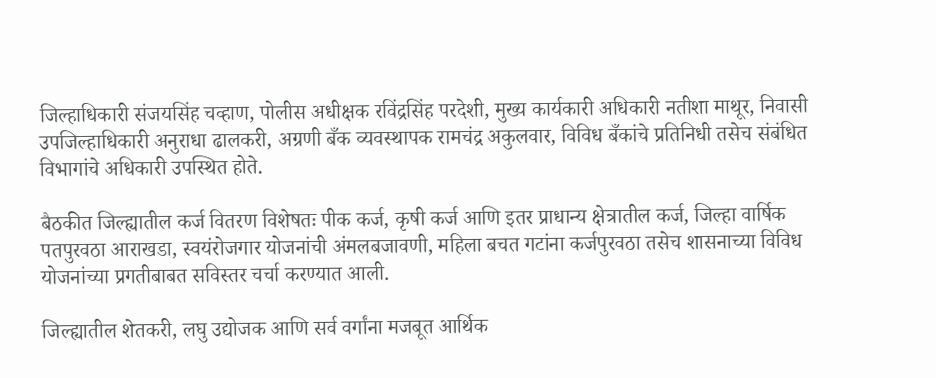जिल्हाधिकारी संजयसिंह चव्हाण, पोलीस अधीक्षक रविंद्रसिंह परदेशी, मुख्य कार्यकारी अधिकारी नतीशा माथूर, निवासी उपजिल्हाधिकारी अनुराधा ढालकरी, अग्रणी बँक व्यवस्थापक रामचंद्र अकुलवार, विविध बँकांचे प्रतिनिधी तसेच संबंधित विभागांचे अधिकारी उपस्थित होते.

बैठकीत जिल्ह्यातील कर्ज वितरण विशेषतः पीक कर्ज, कृषी कर्ज आणि इतर प्राधान्य क्षेत्रातील कर्ज, जिल्हा वार्षिक पतपुरवठा आराखडा, स्वयंरोजगार योजनांची अंमलबजावणी, महिला बचत गटांना कर्जपुरवठा तसेच शासनाच्या विविध योजनांच्या प्रगतीबाबत सविस्तर चर्चा करण्यात आली.

जिल्ह्यातील शेतकरी, लघु उद्योजक आणि सर्व वर्गांना मजबूत आर्थिक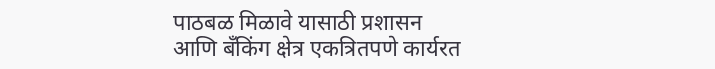पाठबळ मिळावे यासाठी प्रशासन आणि बँकिंग क्षेत्र एकत्रितपणे कार्यरत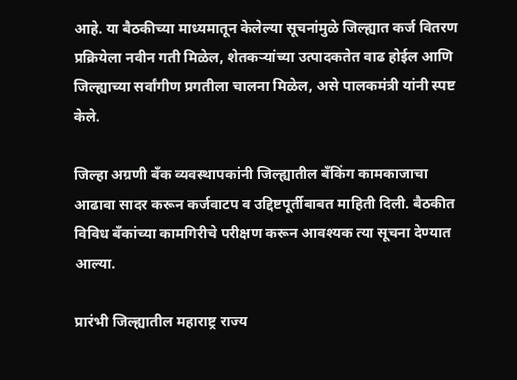आहे. या बैठकीच्या माध्यमातून केलेल्या सूचनांमुळे जिल्ह्यात कर्ज वितरण प्रक्रियेला नवीन गती मिळेल, शेतकऱ्यांच्या उत्पादकतेत वाढ होईल आणि जिल्ह्याच्या सर्वांगीण प्रगतीला चालना मिळेल, असे पालकमंत्री यांनी स्पष्ट केले.

जिल्हा अग्रणी बँक व्यवस्थापकांनी जिल्ह्यातील बँकिंग कामकाजाचा आढावा सादर करून कर्जवाटप व उद्दिष्टपूर्तीबाबत माहिती दिली. बैठकीत विविध बँकांच्या कामगिरीचे परीक्षण करून आवश्यक त्या सूचना देण्यात आल्या.

प्रारंभी जिल्ह्यातील महाराष्ट्र राज्य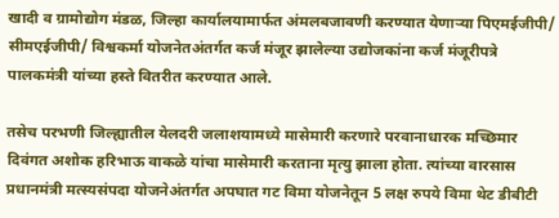खादी व ग्रामोद्योग मंडळ, जिल्हा कार्यालयामार्फत अंमलबजावणी करण्यात येणाऱ्या पिएमईजीपी/ सीमएईजीपी/ विश्वकर्मा योजनेतअंतर्गत कर्ज मंजूर झालेल्या उद्योजकांना कर्ज मंजूरीपत्रे पालकमंत्री यांच्या हस्ते वितरीत करण्यात आले.

तसेच परभणी जिल्ह्यातील येलदरी जलाशयामध्ये मासेमारी करणारे परवानाधारक मच्छिमार दिवंगत अशोक हरिभाऊ वाकळे यांचा मासेमारी करताना मृत्यु झाला होता. त्यांच्या वारसास प्रधानमंत्री मत्स्यसंपदा योजनेअंतर्गत अपघात गट विमा योजनेतून 5 लक्ष रुपये विमा थेट डीबीटी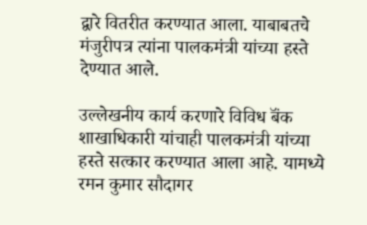द्वारे वितरीत करण्यात आला. याबाबतचे मंजुरीपत्र त्यांना पालकमंत्री यांच्या हस्ते देण्यात आले.

उल्लेखनीय कार्य करणारे विविध बॅंक शाखाधिकारी यांचाही पालकमंत्री यांच्या हस्ते सत्कार करण्यात आला आहे. यामध्ये रमन कुमार सौदागर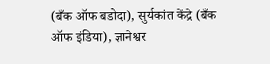(बँक ऑफ बडोदा), सुर्यकांत केंद्रे (बँक ऑफ इंडिया), ज्ञानेश्वर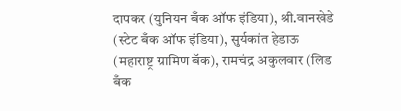दापकर (युनियन बँक ऑफ इंडिया), श्री.वानखेडे (स्टेट बँक ऑफ इंडिया), सुर्यकांत हेडाऊ (महाराष्ट्र ग्रामिण बॅक), रामचंद्र अकुलवार (लिड बँक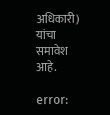अधिकारी) यांचा समावेश आहे.

error: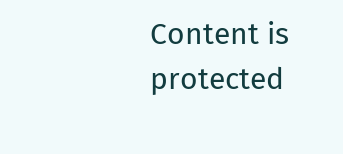Content is protected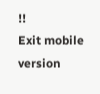!!
Exit mobile version